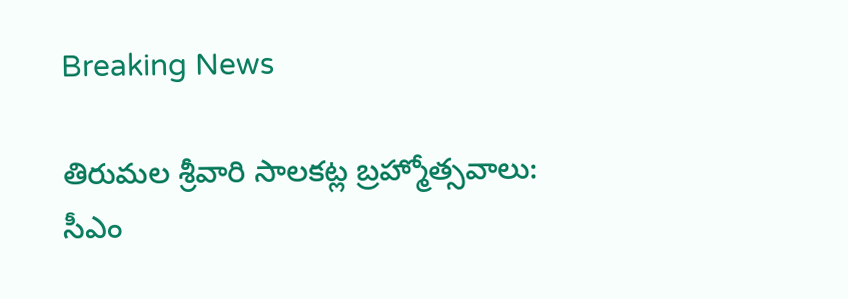Breaking News

తిరుమల శ్రీవారి సాలకట్ల బ్రహ్మోత్సవాలు: సీఎం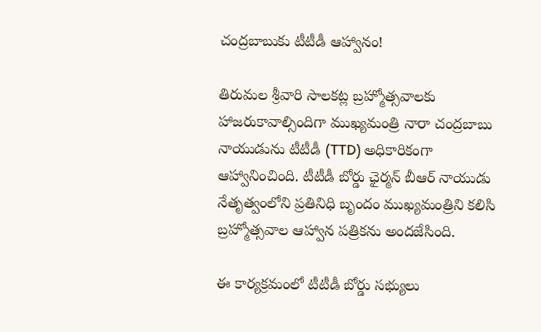చంద్రబాబుకు టీటీడీ ఆహ్వానం!

తిరుమల శ్రీవారి సాలకట్ల బ్రహ్మోత్సవాలకు హాజరుకావాల్సిందిగా ముఖ్యమంత్రి నారా చంద్రబాబు నాయుడును టీటీడీ (TTD) అధికారికంగా ఆహ్వానించింది. టీటీడీ బోర్డు ఛైర్మన్ బీఆర్ నాయుడు నేతృత్వంలోని ప్రతినిధి బృందం ముఖ్యమంత్రిని కలిసి బ్రహ్మోత్సవాల ఆహ్వాన పత్రికను అందజేసింది.

ఈ కార్యక్రమంలో టీటీడీ బోర్డు సభ్యులు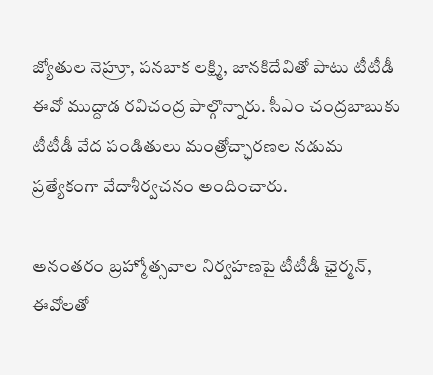జ్యోతుల నెహ్రూ, పనబాక లక్ష్మి, జానకిదేవితో పాటు టీటీడీ ఈవో ముద్దాడ రవిచంద్ర పాల్గొన్నారు. సీఎం చంద్రబాబుకు టీటీడీ వేద పండితులు మంత్రోచ్ఛారణల నడుమ ప్రత్యేకంగా వేదాశీర్వచనం అందించారు.

అనంతరం బ్రహ్మోత్సవాల నిర్వహణపై టీటీడీ ఛైర్మన్, ఈవోలతో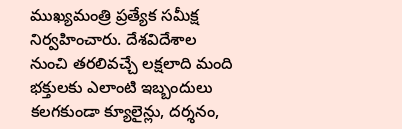ముఖ్యమంత్రి ప్రత్యేక సమీక్ష నిర్వహించారు. దేశవిదేశాల నుంచి తరలివచ్చే లక్షలాది మంది భక్తులకు ఎలాంటి ఇబ్బందులు కలగకుండా క్యూలైన్లు, దర్శనం,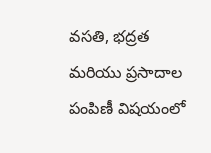వసతి, భద్రత మరియు ప్రసాదాల పంపిణీ విషయంలో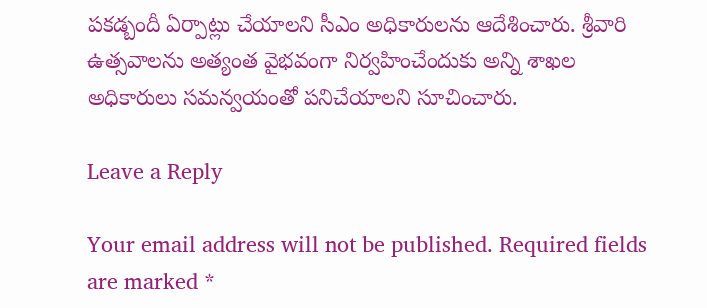పకడ్బందీ ఏర్పాట్లు చేయాలని సీఎం అధికారులను ఆదేశించారు. శ్రీవారి ఉత్సవాలను అత్యంత వైభవంగా నిర్వహించేందుకు అన్ని శాఖల అధికారులు సమన్వయంతో పనిచేయాలని సూచించారు.

Leave a Reply

Your email address will not be published. Required fields are marked *